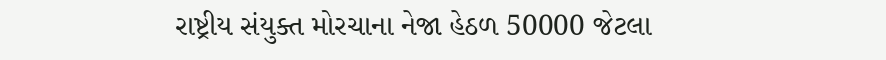રાષ્ટ્રીય સંયુક્ત મોરચાના નેજા હેઠળ 50000 જેટલા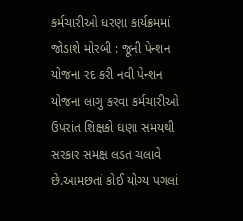કર્મચારીઓ ધરણા કાર્યક્રમમાં જોડાશે મોરબી : જૂની પેન્શન યોજના રદ કરી નવી પેન્શન યોજના લાગુ કરવા કર્મચારીઓ ઉપરાંત શિક્ષકો ઘણા સમયથી સરકાર સમક્ષ લડત ચલાવે છે.આમછતાં કોઈ યોગ્ય પગલાં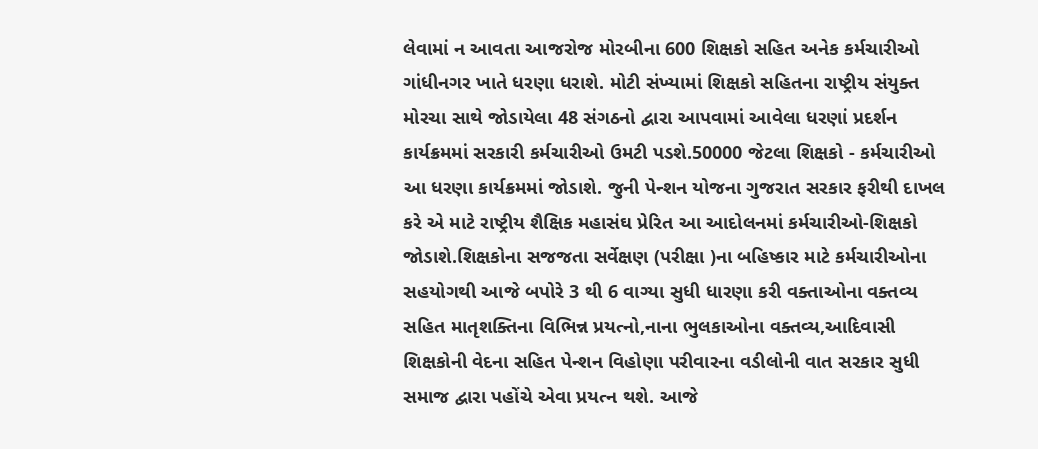લેવામાં ન આવતા આજરોજ મોરબીના 600 શિક્ષકો સહિત અનેક કર્મચારીઓ ગાંધીનગર ખાતે ધરણા ધરાશે. મોટી સંખ્યામાં શિક્ષકો સહિતના રાષ્ટ્રીય સંયુક્ત મોરચા સાથે જોડાયેલા 48 સંગઠનો દ્વારા આપવામાં આવેલા ધરણાં પ્રદર્શન કાર્યક્રમમાં સરકારી કર્મચારીઓ ઉમટી પડશે.50000 જેટલા શિક્ષકો - કર્મચારીઓ આ ધરણા કાર્યક્રમમાં જોડાશે. જુની પેન્શન યોજના ગુજરાત સરકાર ફરીથી દાખલ કરે એ માટે રાષ્ટ્રીય શૈક્ષિક મહાસંઘ પ્રેરિત આ આદોલનમાં કર્મચારીઓ-શિક્ષકો જોડાશે.શિક્ષકોના સજજતા સર્વેક્ષણ (પરીક્ષા )ના બહિષ્કાર માટે કર્મચારીઓના સહયોગથી આજે બપોરે 3 થી 6 વાગ્યા સુધી ધારણા કરી વક્તાઓના વક્તવ્ય સહિત માતૃશક્તિના વિભિન્ન પ્રયત્નો,નાના ભુલકાઓના વક્તવ્ય,આદિવાસી શિક્ષકોની વેદના સહિત પેન્શન વિહોણા પરીવારના વડીલોની વાત સરકાર સુધી સમાજ દ્વારા પહોંચે એવા પ્રયત્ન થશે. આજે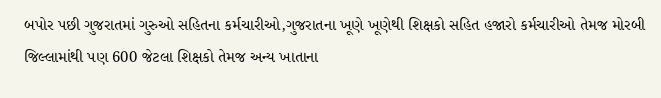બપોર પછી ગુજરાતમાં ગુરુઓ સહિતના કર્મચારીઓ,ગુજરાતના ખૂણે ખૂણેથી શિક્ષકો સહિત હજારો કર્મચારીઓ તેમજ મોરબી જિલ્લામાંથી પણ 600 જેટલા શિક્ષકો તેમજ અન્ય ખાતાના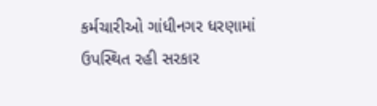કર્મચારીઓ ગાંધીનગર ધરણામાં ઉપસ્થિત રહી સરકાર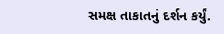સમક્ષ તાકાતનું દર્શન કર્યું.